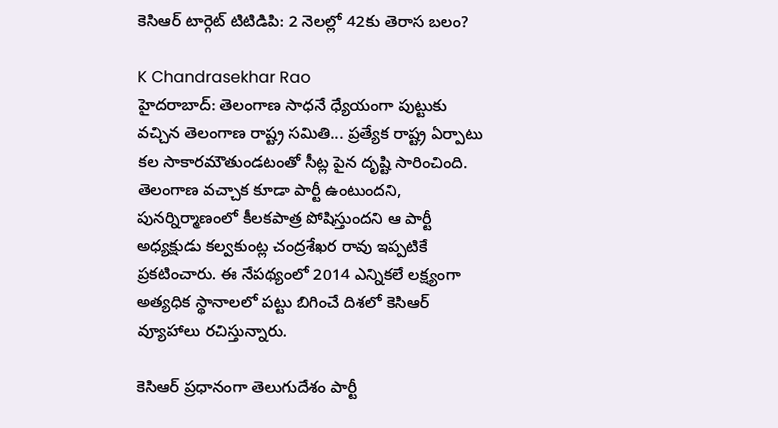కెసిఆర్ టార్గెట్ టిటిడిపి: 2 నెలల్లో 42కు తెరాస బలం?

K Chandrasekhar Rao
హైదరాబాద్: తెలంగాణ సాధనే ధ్యేయంగా పుట్టుకు వచ్చిన తెలంగాణ రాష్ట్ర సమితి... ప్రత్యేక రాష్ట్ర ఏర్పాటు కల సాకారమౌతుండటంతో సీట్ల పైన దృష్టి సారించింది. తెలంగాణ వచ్చాక కూడా పార్టీ ఉంటుందని, పునర్నిర్మాణంలో కీలకపాత్ర పోషిస్తుందని ఆ పార్టీ అధ్యక్షుడు కల్వకుంట్ల చంద్రశేఖర రావు ఇప్పటికే ప్రకటించారు. ఈ నేపథ్యంలో 2014 ఎన్నికలే లక్ష్యంగా అత్యధిక స్థానాలలో పట్టు బిగించే దిశలో కెసిఆర్ వ్యూహాలు రచిస్తున్నారు.

కెసిఆర్ ప్రధానంగా తెలుగుదేశం పార్టీ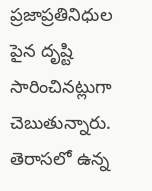ప్రజాప్రతినిధుల పైన దృష్టి సారించినట్లుగా చెబుతున్నారు. తెరాసలో ఉన్న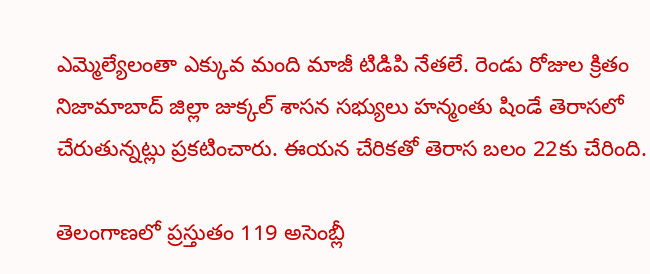ఎమ్మెల్యేలంతా ఎక్కువ మంది మాజీ టిడిపి నేతలే. రెండు రోజుల క్రితం నిజామాబాద్ జిల్లా జుక్కల్ శాసన సభ్యులు హన్మంతు షిండే తెరాసలో చేరుతున్నట్లు ప్రకటించారు. ఈయన చేరికతో తెరాస బలం 22కు చేరింది.

తెలంగాణలో ప్రస్తుతం 119 అసెంబ్లీ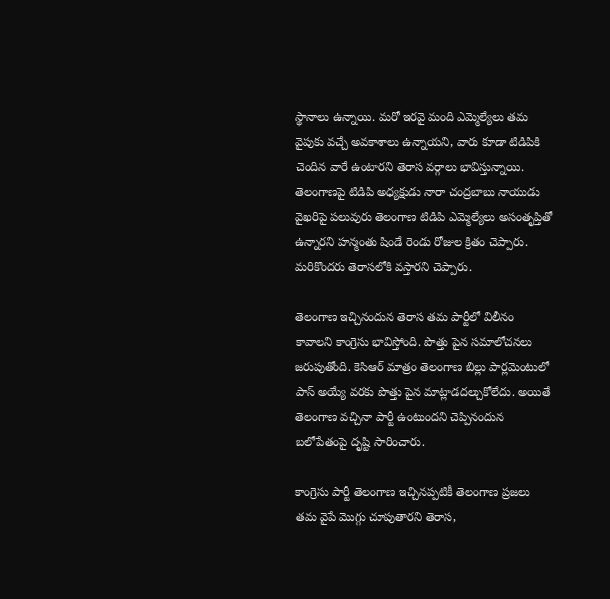స్థానాలు ఉన్నాయి. మరో ఇరవై మంది ఎమ్మెల్యేలు తమ వైపుకు వచ్చే అవకాశాలు ఉన్నాయని, వారు కూడా టిడిపికి చెందిన వారే ఉంటారని తెరాస వర్గాలు భావిస్తున్నాయి. తెలంగాణపై టిడిపి అధ్యక్షుడు నారా చంద్రబాబు నాయుడు వైఖరిపై పలువురు తెలంగాణ టిడిపి ఎమ్మెల్యేలు అసంతృప్తితో ఉన్నారని హన్మంతు షిండే రెండు రోజుల క్రితం చెప్పారు. మరికొందరు తెరాసలోకి వస్తారని చెప్పారు.

తెలంగాణ ఇచ్చినందున తెరాస తమ పార్టీలో విలీనం కావాలని కాంగ్రెసు భావిస్తోంది. పొత్తు పైన సమాలోచనలు జరుపుతోంది. కెసిఆర్ మాత్రం తెలంగాణ బిల్లు పార్లమెంటులో పాస్ అయ్యే వరకు పొత్తు పైన మాట్లాడదల్చుకోలేదు. అయితే తెలంగాణ వచ్చినా పార్టీ ఉంటుందని చెప్పినందున బలోపేతంపై దృష్టి సారించారు.

కాంగ్రెసు పార్టీ తెలంగాణ ఇచ్చినప్పటికీ తెలంగాణ ప్రజలు తమ వైపే మొగ్గు చూపుతారని తెరాస,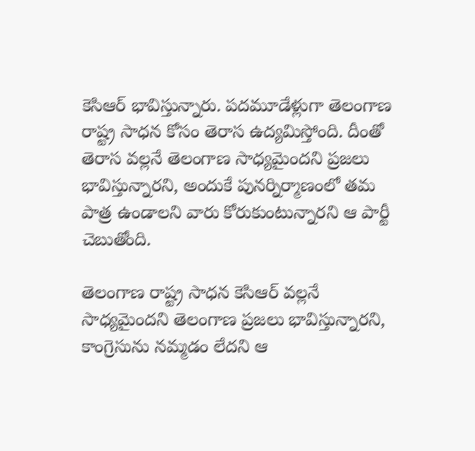కెసిఆర్ భావిస్తున్నారు. పదమూడేళ్లుగా తెలంగాణ రాష్ట్ర సాధన కోసం తెరాస ఉద్యమిస్తోంది. దీంతో తెరాస వల్లనే తెలంగాణ సాధ్యమైందని ప్రజలు భావిస్తున్నారని, అందుకే పునర్నిర్మాణంలో తమ పాత్ర ఉండాలని వారు కోరుకుంటున్నారని ఆ పార్టీ చెబుతోంది.

తెలంగాణ రాష్ట్ర సాధన కెసిఆర్ వల్లనే సాధ్యమైందని తెలంగాణ ప్రజలు భావిస్తున్నారని, కాంగ్రెసును నమ్మడం లేదని ఆ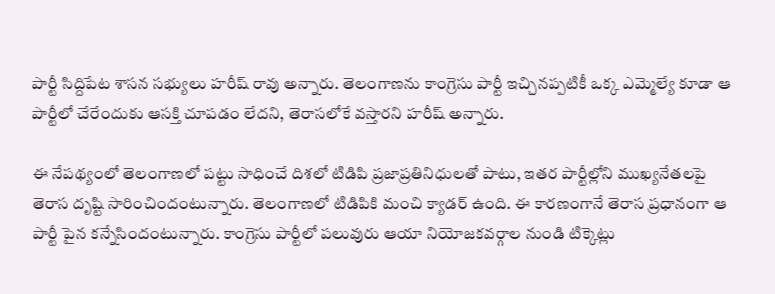పార్టీ సిద్దిపేట శాసన సభ్యులు హరీష్ రావు అన్నారు. తెలంగాణను కాంగ్రెసు పార్టీ ఇచ్చినప్పటికీ ఒక్క ఎమ్మెల్యే కూడా ఆ పార్టీలో చేరేందుకు ఆసక్తి చూపడం లేదని, తెరాసలోకే వస్తారని హరీష్ అన్నారు.

ఈ నేపథ్యంలో తెలంగాణలో పట్టు సాధించే దిశలో టిడిపి ప్రజాప్రతినిధులతో పాటు, ఇతర పార్టీల్లోని ముఖ్యనేతలపై తెరాస దృష్టి సారించిందంటున్నారు. తెలంగాణలో టిడిపికి మంచి క్యాడర్ ఉంది. ఈ కారణంగానే తెరాస ప్రధానంగా ఆ పార్టీ పైన కన్నేసిందంటున్నారు. కాంగ్రెసు పార్టీలో పలువురు ఆయా నియోజకవర్గాల నుండి టిక్కెట్లు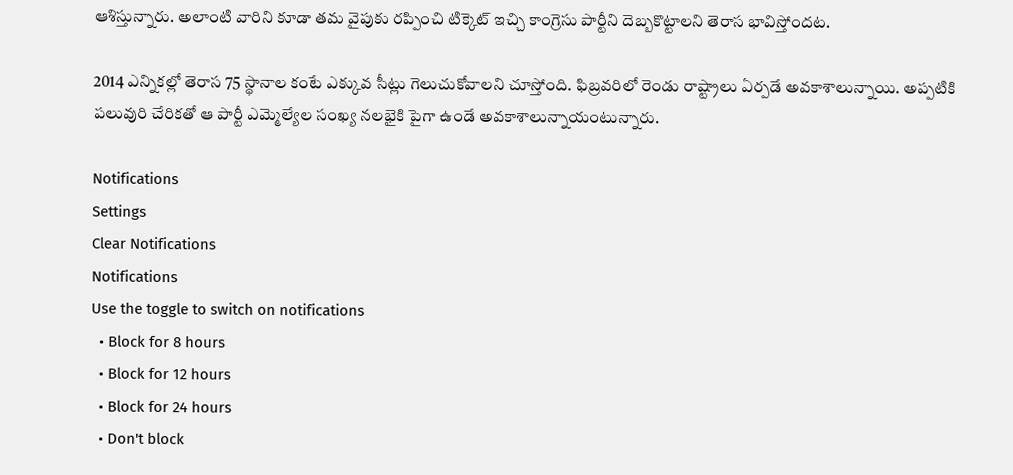ఆశిస్తున్నారు. అలాంటి వారిని కూడా తమ వైపుకు రప్పించి టిక్కెట్ ఇచ్చి కాంగ్రెసు పార్టీని దెబ్బకొట్టాలని తెరాస భావిస్తోందట.

2014 ఎన్నికల్లో తెరాస 75 స్థానాల కంటే ఎక్కువ సీట్లు గెలుచుకోవాలని చూస్తోంది. ఫిబ్రవరిలో రెండు రాష్ట్రాలు ఏర్పడే అవకాశాలున్నాయి. అప్పటికి పలువురి చేరికతో ఆ పార్టీ ఎమ్మెల్యేల సంఖ్య నలభైకి పైగా ఉండే అవకాశాలున్నాయంటున్నారు.

Notifications
Settings
Clear Notifications
Notifications
Use the toggle to switch on notifications
  • Block for 8 hours
  • Block for 12 hours
  • Block for 24 hours
  • Don't block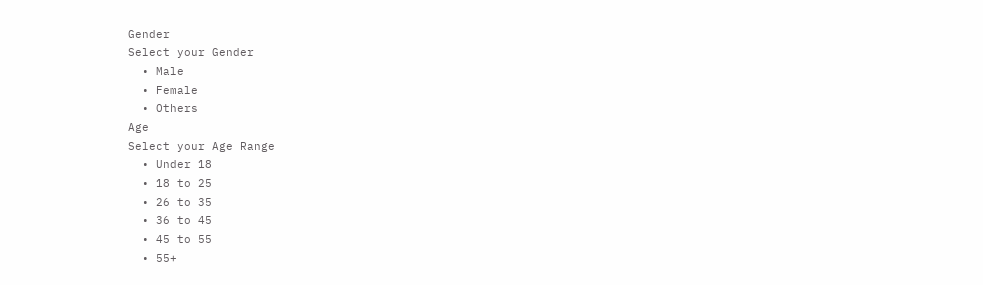Gender
Select your Gender
  • Male
  • Female
  • Others
Age
Select your Age Range
  • Under 18
  • 18 to 25
  • 26 to 35
  • 36 to 45
  • 45 to 55
  • 55+